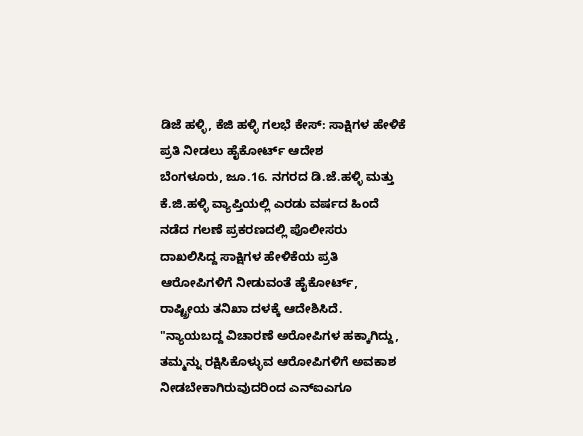ಡಿಜೆ ಹಳ್ಳಿ, ಕೆಜಿ ಹಳ್ಳಿ ಗಲಭೆ ಕೇಸ್: ಸಾಕ್ಷಿಗಳ ಹೇಳಿಕೆ ಪ್ರತಿ ನೀಡಲು ಹೈಕೋರ್ಟ್ ಆದೇಶ
ಬೆಂಗಳೂರು, ಜೂ.16. ನಗರದ ಡಿ.ಜೆ.ಹಳ್ಳಿ ಮತ್ತು ಕೆ.ಜಿ.ಹಳ್ಳಿ ವ್ಯಾಪ್ತಿಯಲ್ಲಿ ಎರಡು ವರ್ಷದ ಹಿಂದೆ ನಡೆದ ಗಲಣೆ ಪ್ರಕರಣದಲ್ಲಿ ಪೊಲೀಸರು ದಾಖಲಿಸಿದ್ದ ಸಾಕ್ಷಿಗಳ ಹೇಳಿಕೆಯ ಪ್ರತಿ ಆರೋಪಿಗಳಿಗೆ ನೀಡುವಂತೆ ಹೈಕೋರ್ಟ್, ರಾಷ್ಟ್ರೀಯ ತನಿಖಾ ದಳಕ್ಕೆ ಆದೇಶಿಸಿದೆ.
"ನ್ಯಾಯಬದ್ದ ವಿಚಾರಣೆ ಅರೋಪಿಗಳ ಹಕ್ಕಾಗಿದ್ದು, ತಮ್ಮನ್ನು ರಕ್ಷಿಸಿಕೊಳ್ಳುವ ಆರೋಪಿಗಳಿಗೆ ಅವಕಾಶ ನೀಡಬೇಕಾಗಿರುವುದರಿಂದ ಎನ್ಐಎಗೂ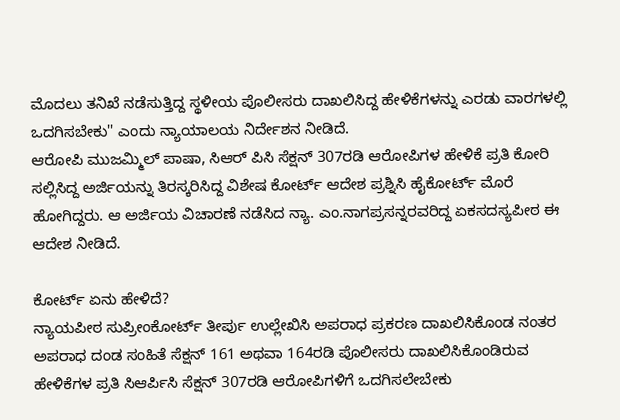ಮೊದಲು ತನಿಖೆ ನಡೆಸುತ್ತಿದ್ದ ಸ್ಥಳೀಯ ಪೊಲೀಸರು ದಾಖಲಿಸಿದ್ದ ಹೇಳಿಕೆಗಳನ್ನು ಎರಡು ವಾರಗಳಲ್ಲಿ ಒದಗಿಸಬೇಕು'' ಎಂದು ನ್ಯಾಯಾಲಯ ನಿರ್ದೇಶನ ನೀಡಿದೆ.
ಆರೋಪಿ ಮುಜಮ್ಮಿಲ್ ಪಾಷಾ, ಸಿಆರ್ ಪಿಸಿ ಸೆಕ್ಷನ್ 307ರಡಿ ಆರೋಪಿಗಳ ಹೇಳಿಕೆ ಪ್ರತಿ ಕೋರಿ ಸಲ್ಲಿಸಿದ್ದ ಅರ್ಜಿಯನ್ನು ತಿರಸ್ಕರಿಸಿದ್ದ ವಿಶೇಷ ಕೋರ್ಟ್ ಆದೇಶ ಪ್ರಶ್ನಿಸಿ ಹೈಕೋರ್ಟ್ ಮೊರೆ ಹೋಗಿದ್ದರು. ಆ ಅರ್ಜಿಯ ವಿಚಾರಣೆ ನಡೆಸಿದ ನ್ಯಾ. ಎಂ.ನಾಗಪ್ರಸನ್ನರವರಿದ್ದ ಏಕಸದಸ್ಯಪೀಠ ಈ ಆದೇಶ ನೀಡಿದೆ.

ಕೋರ್ಟ್ ಏನು ಹೇಳಿದೆ?
ನ್ಯಾಯಪೀಠ ಸುಪ್ರೀಂಕೋರ್ಟ್ ತೀರ್ಪು ಉಲ್ಲೇಖಿಸಿ ಅಪರಾಧ ಪ್ರಕರಣ ದಾಖಲಿಸಿಕೊಂಡ ನಂತರ ಅಪರಾಧ ದಂಡ ಸಂಹಿತೆ ಸೆಕ್ಷನ್ 161 ಅಥವಾ 164ರಡಿ ಪೊಲೀಸರು ದಾಖಲಿಸಿಕೊಂಡಿರುವ ಹೇಳಿಕೆಗಳ ಪ್ರತಿ ಸಿಆರ್ಪಿಸಿ ಸೆಕ್ಷನ್ 307ರಡಿ ಆರೋಪಿಗಳಿಗೆ ಒದಗಿಸಲೇಬೇಕು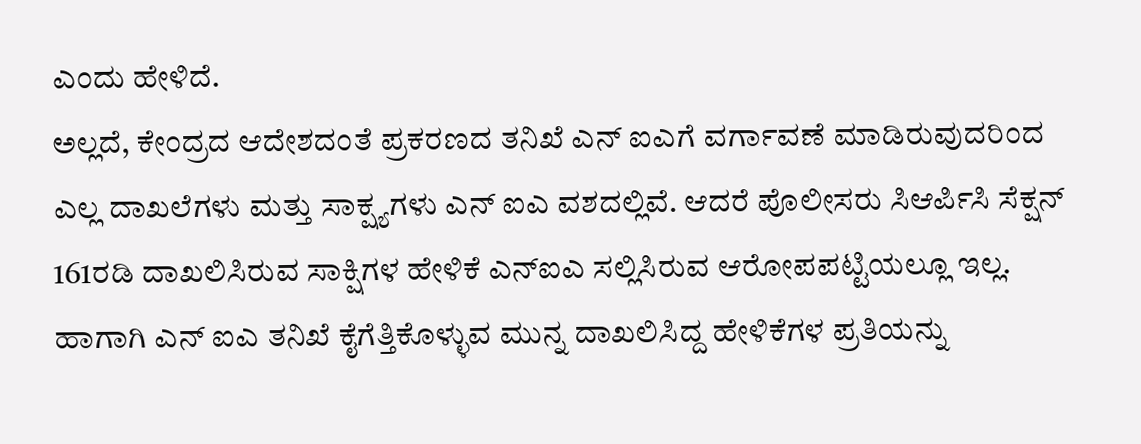ಎಂದು ಹೇಳಿದೆ.
ಅಲ್ಲದೆ, ಕೇಂದ್ರದ ಆದೇಶದಂತೆ ಪ್ರಕರಣದ ತನಿಖೆ ಎನ್ ಐಎಗೆ ವರ್ಗಾವಣೆ ಮಾಡಿರುವುದರಿಂದ ಎಲ್ಲ ದಾಖಲೆಗಳು ಮತ್ತು ಸಾಕ್ಷ್ಯಗಳು ಎನ್ ಐಎ ವಶದಲ್ಲಿವೆ. ಆದರೆ ಪೊಲೀಸರು ಸಿಆರ್ಪಿಸಿ ಸೆಕ್ಷನ್ 161ರಡಿ ದಾಖಲಿಸಿರುವ ಸಾಕ್ಷಿಗಳ ಹೇಳಿಕೆ ಎನ್ಐಎ ಸಲ್ಲಿಸಿರುವ ಆರೋಪಪಟ್ಟಿಯಲ್ಲೂ ಇಲ್ಲ. ಹಾಗಾಗಿ ಎನ್ ಐಎ ತನಿಖೆ ಕೈಗೆತ್ತಿಕೊಳ್ಳುವ ಮುನ್ನ ದಾಖಲಿಸಿದ್ದ ಹೇಳಿಕೆಗಳ ಪ್ರತಿಯನ್ನು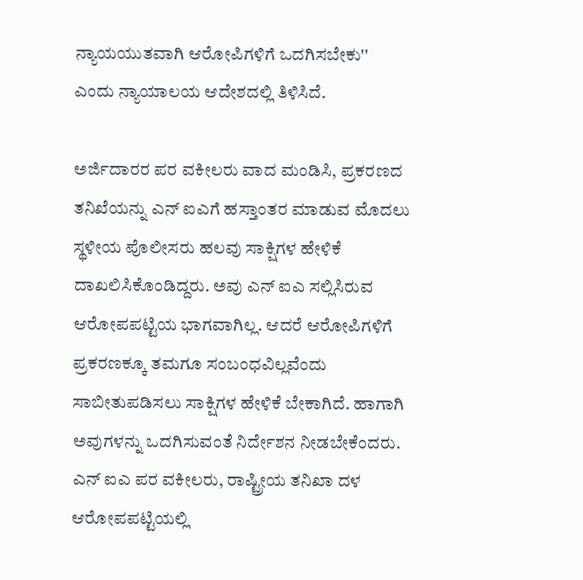ನ್ಯಾಯಯುತವಾಗಿ ಆರೋಪಿಗಳಿಗೆ ಒದಗಿಸಬೇಕು'' ಎಂದು ನ್ಯಾಯಾಲಯ ಆದೇಶದಲ್ಲಿ ತಿಳಿಸಿದೆ.

ಅರ್ಜಿದಾರರ ಪರ ವಕೀಲರು ವಾದ ಮಂಡಿಸಿ, ಪ್ರಕರಣದ ತನಿಖೆಯನ್ನು ಎನ್ ಐಎಗೆ ಹಸ್ತಾಂತರ ಮಾಡುವ ಮೊದಲು ಸ್ಥಳೀಯ ಪೊಲೀಸರು ಹಲವು ಸಾಕ್ಷಿಗಳ ಹೇಳಿಕೆ ದಾಖಲಿಸಿಕೊಂಡಿದ್ದರು. ಅವು ಎನ್ ಐಎ ಸಲ್ಲಿಸಿರುವ ಆರೋಪಪಟ್ಟಿಯ ಭಾಗವಾಗಿಲ್ಲ. ಆದರೆ ಆರೋಪಿಗಳಿಗೆ ಪ್ರಕರಣಕ್ಕೂ ತಮಗೂ ಸಂಬಂಧವಿಲ್ಲವೆಂದು ಸಾಬೀತುಪಡಿಸಲು ಸಾಕ್ಷಿಗಳ ಹೇಳಿಕೆ ಬೇಕಾಗಿದೆ. ಹಾಗಾಗಿ ಅವುಗಳನ್ನು ಒದಗಿಸುವಂತೆ ನಿರ್ದೇಶನ ನೀಡಬೇಕೆಂದರು.
ಎನ್ ಐಎ ಪರ ವಕೀಲರು, ರಾಷ್ಟ್ರೀಯ ತನಿಖಾ ದಳ ಆರೋಪಪಟ್ಟಿಯಲ್ಲಿ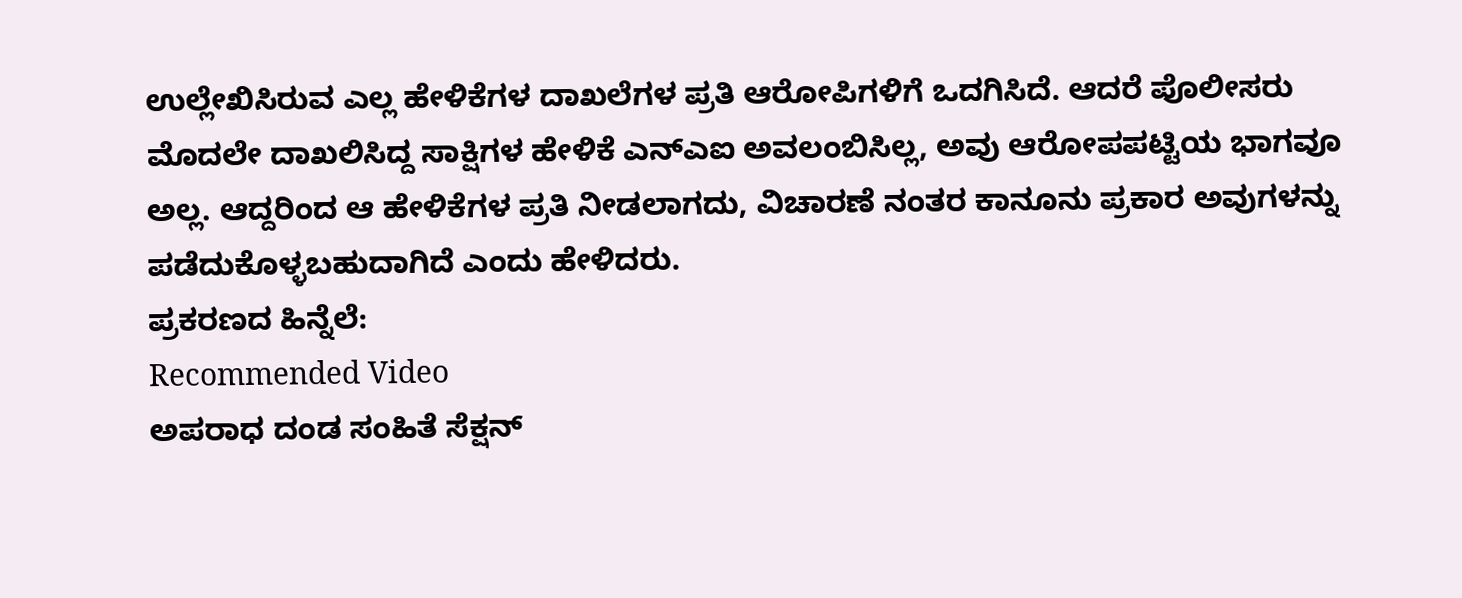ಉಲ್ಲೇಖಿಸಿರುವ ಎಲ್ಲ ಹೇಳಿಕೆಗಳ ದಾಖಲೆಗಳ ಪ್ರತಿ ಆರೋಪಿಗಳಿಗೆ ಒದಗಿಸಿದೆ. ಆದರೆ ಪೊಲೀಸರು ಮೊದಲೇ ದಾಖಲಿಸಿದ್ದ ಸಾಕ್ಷಿಗಳ ಹೇಳಿಕೆ ಎನ್ಎಐ ಅವಲಂಬಿಸಿಲ್ಲ, ಅವು ಆರೋಪಪಟ್ಟಿಯ ಭಾಗವೂ ಅಲ್ಲ. ಆದ್ದರಿಂದ ಆ ಹೇಳಿಕೆಗಳ ಪ್ರತಿ ನೀಡಲಾಗದು, ವಿಚಾರಣೆ ನಂತರ ಕಾನೂನು ಪ್ರಕಾರ ಅವುಗಳನ್ನು ಪಡೆದುಕೊಳ್ಳಬಹುದಾಗಿದೆ ಎಂದು ಹೇಳಿದರು.
ಪ್ರಕರಣದ ಹಿನ್ನೆಲೆ:
Recommended Video
ಅಪರಾಧ ದಂಡ ಸಂಹಿತೆ ಸೆಕ್ಷನ್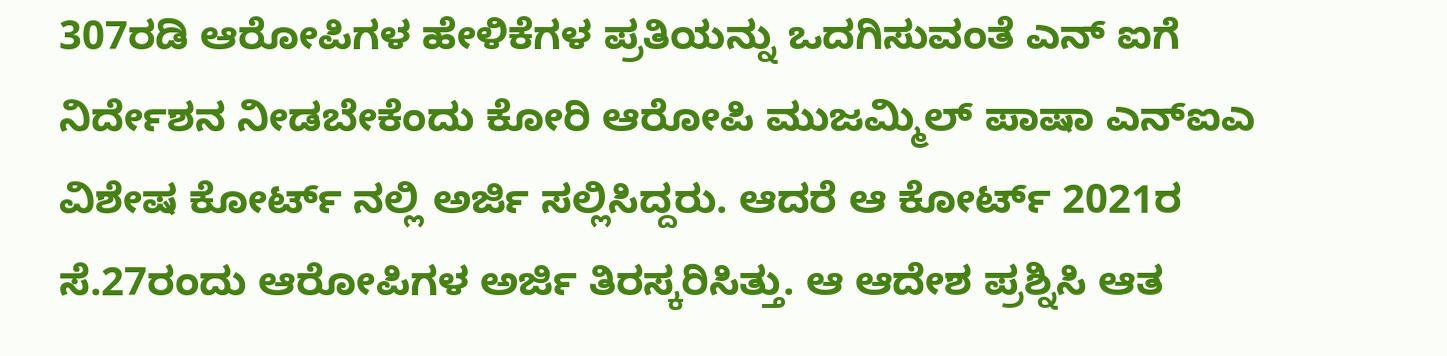307ರಡಿ ಆರೋಪಿಗಳ ಹೇಳಿಕೆಗಳ ಪ್ರತಿಯನ್ನು ಒದಗಿಸುವಂತೆ ಎನ್ ಐಗೆ ನಿರ್ದೇಶನ ನೀಡಬೇಕೆಂದು ಕೋರಿ ಆರೋಪಿ ಮುಜಮ್ಮಿಲ್ ಪಾಷಾ ಎನ್ಐಎ ವಿಶೇಷ ಕೋರ್ಟ್ ನಲ್ಲಿ ಅರ್ಜಿ ಸಲ್ಲಿಸಿದ್ದರು. ಆದರೆ ಆ ಕೋರ್ಟ್ 2021ರ ಸೆ.27ರಂದು ಆರೋಪಿಗಳ ಅರ್ಜಿ ತಿರಸ್ಕರಿಸಿತ್ತು. ಆ ಆದೇಶ ಪ್ರಶ್ನಿಸಿ ಆತ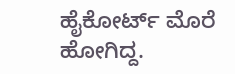ಹೈಕೋರ್ಟ್ ಮೊರೆ ಹೋಗಿದ್ದ.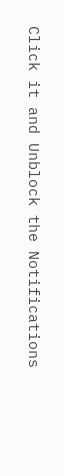Click it and Unblock the Notifications